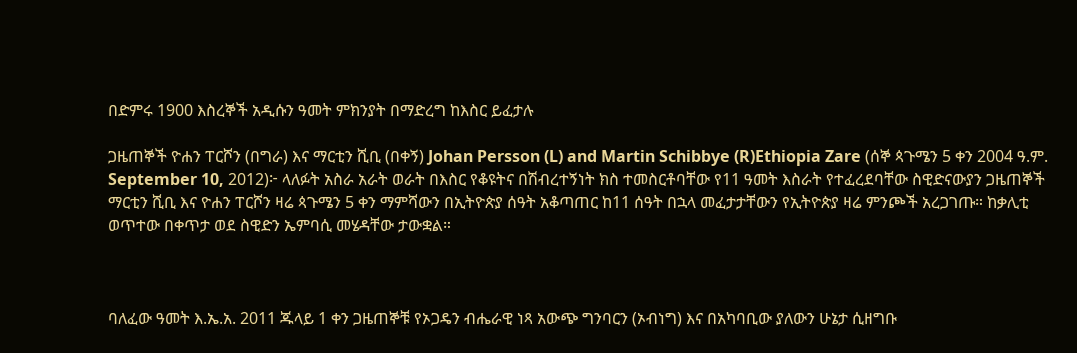በድምሩ 1900 እስረኞች አዲሱን ዓመት ምክንያት በማድረግ ከእስር ይፈታሉ

ጋዜጠኞች ዮሐን ፐርሾን (በግራ) እና ማርቲን ሺቢ (በቀኝ) Johan Persson (L) and Martin Schibbye (R)Ethiopia Zare (ሰኞ ጳጉሜን 5 ቀን 2004 ዓ.ም. September 10, 2012)፦ ላለፉት አስራ አራት ወራት በእስር የቆዩትና በሽብረተኝነት ክስ ተመስርቶባቸው የ11 ዓመት እስራት የተፈረደባቸው ስዊድናውያን ጋዜጠኞች ማርቲን ሺቢ እና ዮሐን ፐርሾን ዛሬ ጳጉሜን 5 ቀን ማምሻውን በኢትዮጵያ ሰዓት አቆጣጠር ከ11 ሰዓት በኋላ መፈታታቸውን የኢትዮጵያ ዛሬ ምንጮች አረጋገጡ። ከቃሊቲ ወጥተው በቀጥታ ወደ ስዊድን ኤምባሲ መሄዳቸው ታውቋል።



ባለፈው ዓመት እ.ኤ.አ. 2011 ጁላይ 1 ቀን ጋዜጠኞቹ የኦጋዴን ብሔራዊ ነጻ አውጭ ግንባርን (ኦብነግ) እና በአካባቢው ያለውን ሁኔታ ሲዘግቡ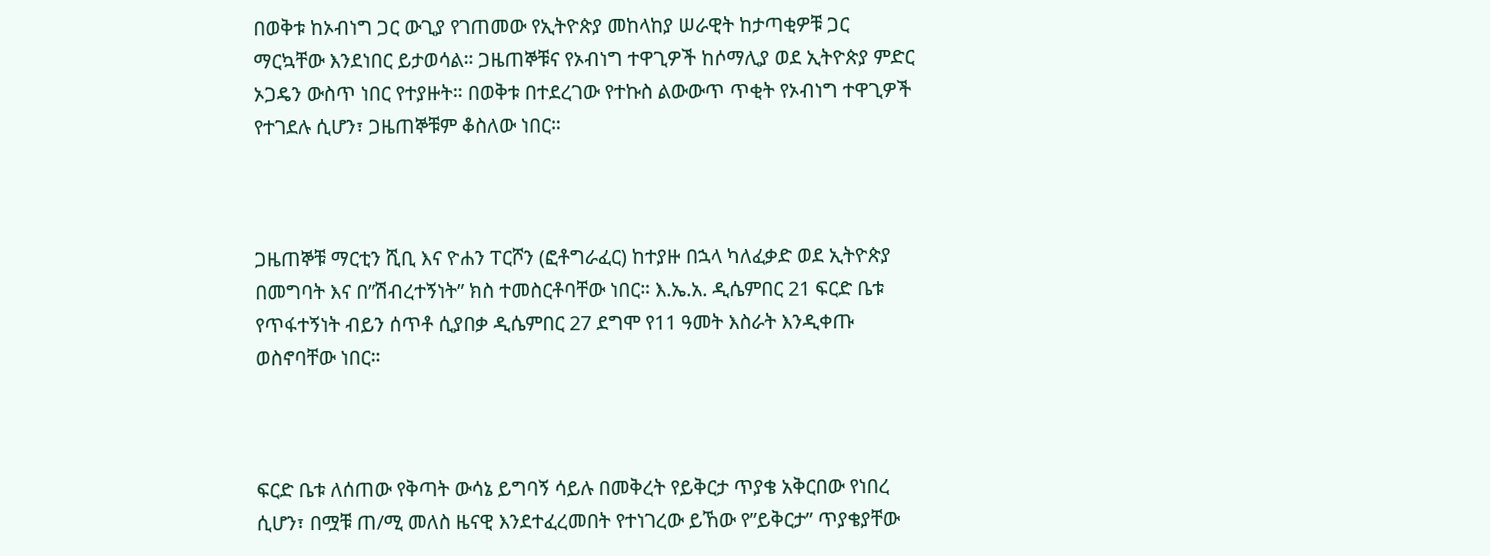በወቅቱ ከኦብነግ ጋር ውጊያ የገጠመው የኢትዮጵያ መከላከያ ሠራዊት ከታጣቂዎቹ ጋር ማርኳቸው እንደነበር ይታወሳል። ጋዜጠኞቹና የኦብነግ ተዋጊዎች ከሶማሊያ ወደ ኢትዮጵያ ምድር ኦጋዴን ውስጥ ነበር የተያዙት። በወቅቱ በተደረገው የተኩስ ልውውጥ ጥቂት የኦብነግ ተዋጊዎች የተገደሉ ሲሆን፣ ጋዜጠኞቹም ቆስለው ነበር።



ጋዜጠኞቹ ማርቲን ሺቢ እና ዮሐን ፐርሾን (ፎቶግራፈር) ከተያዙ በኋላ ካለፈቃድ ወደ ኢትዮጵያ በመግባት እና በ”ሽብረተኝነት” ክስ ተመስርቶባቸው ነበር። እ.ኤ.አ. ዲሴምበር 21 ፍርድ ቤቱ የጥፋተኝነት ብይን ሰጥቶ ሲያበቃ ዲሴምበር 27 ደግሞ የ11 ዓመት እስራት እንዲቀጡ ወስኖባቸው ነበር።



ፍርድ ቤቱ ለሰጠው የቅጣት ውሳኔ ይግባኝ ሳይሉ በመቅረት የይቅርታ ጥያቄ አቅርበው የነበረ ሲሆን፣ በሟቹ ጠ/ሚ መለስ ዜናዊ እንደተፈረመበት የተነገረው ይኸው የ”ይቅርታ” ጥያቄያቸው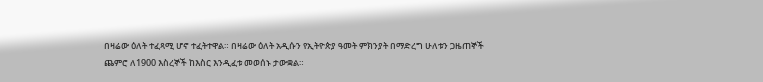በዛሬው ዕለት ተፈጻሚ ሆኖ ተፈትተዋል። በዛሬው ዕለት አዲሱን የኢትዮጵያ ዓመት ምክንያት በማድረግ ሁለቱን ጋዜጠኞች ጨምሮ ለ1900 እስረኞች ከእስር እንዲፈቱ መወሰኑ ታውቋል።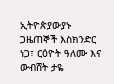ኢትዮጵያውያኑ ጋዜጠኞች እስክንድር ነጋ፣ ርዕዮት ዓለሙ እና ውብሸት ታዬ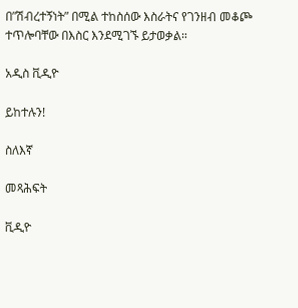በ”ሽብረተኝነት” በሚል ተከስሰው እስራትና የገንዘብ መቆጮ ተጥሎባቸው በእስር እንደሚገኙ ይታወቃል።

አዲስ ቪዲዮ

ይከተሉን!

ስለእኛ

መጻሕፍት

ቪዲዮ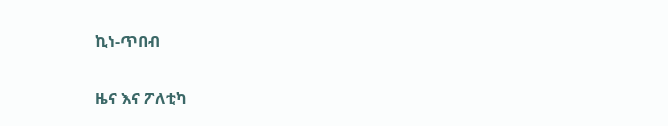ኪነ-ጥበብ

ዜና እና ፖለቲካ